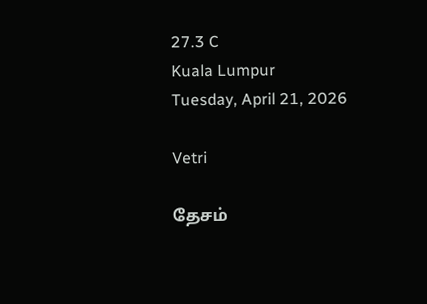27.3 C
Kuala Lumpur
Tuesday, April 21, 2026

Vetri

தேசம்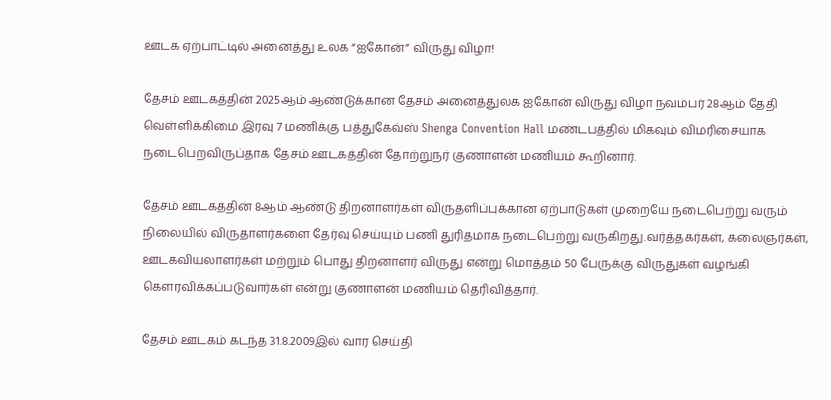ஊடக ஏற்பாட்டில் அனைத்து உலக “ஐகோன்” விருது விழா!

தேசம் ஊடகத்தின் 2025ஆம் ஆண்டுக்கான தேசம் அனைத்துலக ஐகோன் விருது விழா நவம்பர் 28ஆம் தேதி வெள்ளிக்கிமை இரவு 7 மணிக்கு பத்துகேவ்ஸ் Shenga Convention Hall மண்டபத்தில் மிகவும் விமரிசையாக நடைபெறவிருப்தாக தேசம் ஊடகத்தின் தோற்றுநர் குணாளன் மணியம் கூறினார்.

தேசம் ஊடகத்தின் 8ஆம் ஆண்டு திறனாளர்கள் விருதளிப்புக்கான ஏற்பாடுகள் முறையே நடைபெற்று வரும் நிலையில் விருதாளர்களை தேர்வு செய்யும் பணி துரிதமாக நடைபெற்று வருகிறது.வர்த்தகர்கள், கலைஞர்கள், ஊடகவியலாளர்கள் மற்றும் பொது திறனாளர் விருது என்று மொத்தம் 50 பேருக்கு விருதுகள் வழங்கி கௌரவிக்கப்படுவார்கள் என்று குணாளன் மணியம் தெரிவித்தார்.

தேசம் ஊடகம் கடந்த 31.8.2009இல் வார செய்தி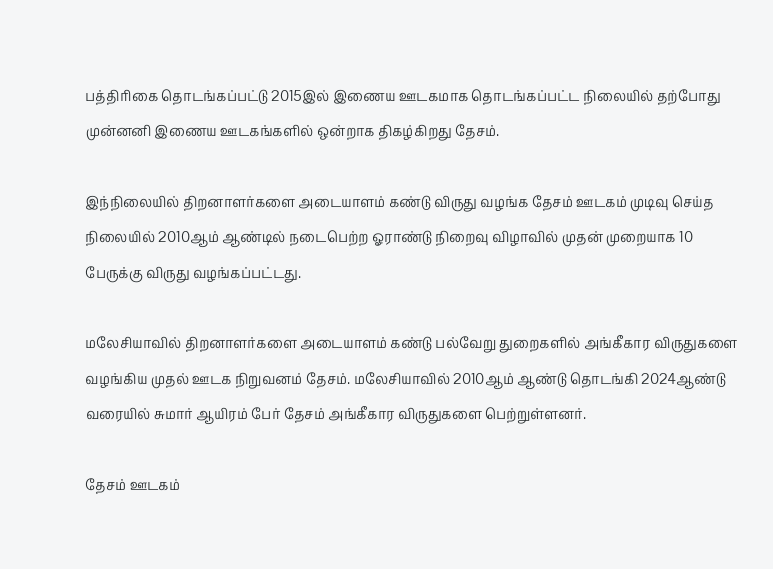பத்திரிகை தொடங்கப்பட்டு 2015இல் இணைய ஊடகமாக தொடங்கப்பட்ட நிலையில் தற்போது முன்னனி இணைய ஊடகங்களில் ஒன்றாக திகழ்கிறது தேசம்.

இந்நிலையில் திறனாளர்களை அடையாளம் கண்டு விருது வழங்க தேசம் ஊடகம் முடிவு செய்த நிலையில் 2010ஆம் ஆண்டில் நடைபெற்ற ஓராண்டு நிறைவு விழாவில் முதன் முறையாக 10 பேருக்கு விருது வழங்கப்பட்டது.

மலேசியாவில் திறனாளர்களை அடையாளம் கண்டு பல்வேறு துறைகளில் அங்கீகார விருதுகளை வழங்கிய முதல் ஊடக நிறுவனம் தேசம். மலேசியாவில் 2010ஆம் ஆண்டு தொடங்கி 2024ஆண்டு வரையில் சுமார் ஆயிரம் பேர் தேசம் அங்கீகார விருதுகளை பெற்றுள்ளனர்.

தேசம் ஊடகம்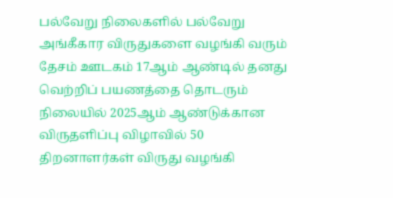பல்வேறு நிலைகளில் பல்வேறு அங்கீகார விருதுகளை வழங்கி வரும் தேசம் ஊடகம் 17ஆம் ஆண்டில் தனது வெற்றிப் பயணத்தை தொடரும் நிலையில் 2025ஆம் ஆண்டுக்கான விருதளிப்பு விழாவில் 50 திறனாளர்கள் விருது வழங்கி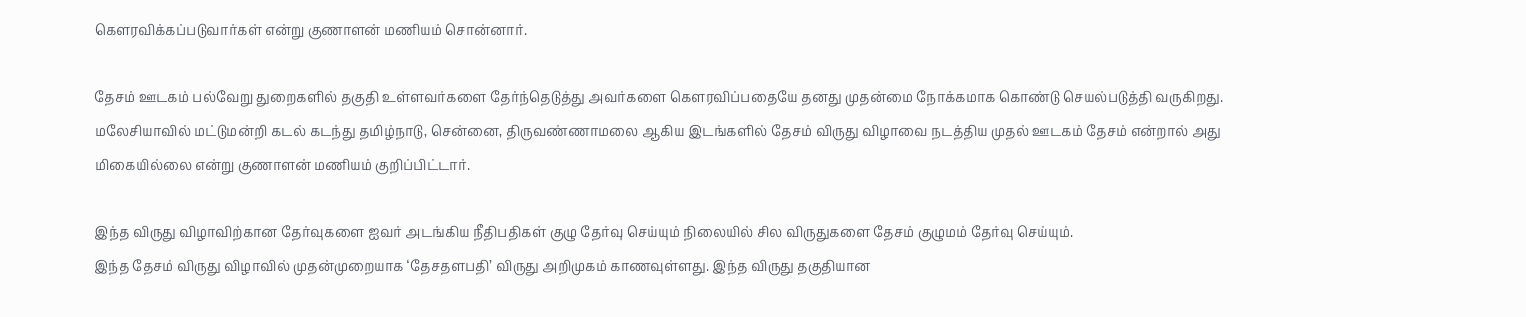கௌரவிக்கப்படுவார்கள் என்று குணாளன் மணியம் சொன்னார்.

தேசம் ஊடகம் பல்வேறு துறைகளில் தகுதி உள்ளவர்களை தேர்ந்தெடுத்து அவர்களை கௌரவிப்பதையே தனது முதன்மை நோக்கமாக கொண்டு செயல்படுத்தி வருகிறது. மலேசியாவில் மட்டுமன்றி கடல் கடந்து தமிழ்நாடு, சென்னை, திருவண்ணாமலை ஆகிய இடங்களில் தேசம் விருது விழாவை நடத்திய முதல் ஊடகம் தேசம் என்றால் அது மிகையில்லை என்று குணாளன் மணியம் குறிப்பிட்டார்.

இந்த விருது விழாவிற்கான தேர்வுகளை ஐவர் அடங்கிய நீதிபதிகள் குழு தேர்வு செய்யும் நிலையில் சில விருதுகளை தேசம் குழுமம் தேர்வு செய்யும்.
இந்த தேசம் விருது விழாவில் முதன்முறையாக ‘தேசதளபதி’ விருது அறிமுகம் காணவுள்ளது. இந்த விருது தகுதியான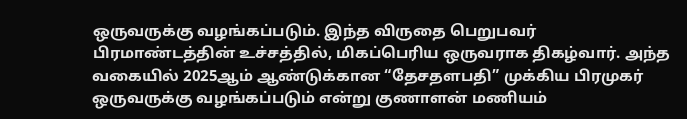ஒருவருக்கு வழங்கப்படும். இந்த விருதை பெறுபவர் பிரமாண்டத்தின் உச்சத்தில், மிகப்பெரிய ஒருவராக திகழ்வார். அந்த வகையில் 2025ஆம் ஆண்டுக்கான “தேசதளபதி” முக்கிய பிரமுகர் ஒருவருக்கு வழங்கப்படும் என்று குணாளன் மணியம்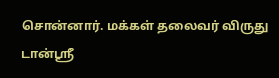சொன்னார். மக்கள் தலைவர் விருது டான்ஸ்ரீ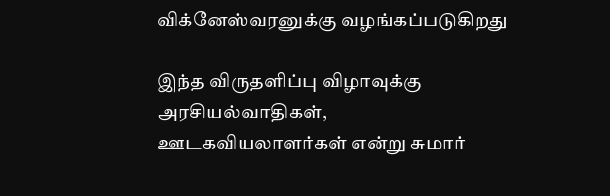விக்னேஸ்வரனுக்கு வழங்கப்படுகிறது

இந்த விருதளிப்பு விழாவுக்கு அரசியல்வாதிகள், ஊடகவியலாளர்கள் என்று சுமார்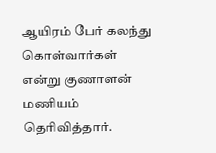ஆயிரம் பேர் கலந்து கொள்வார்கள் என்று குணாளன் மணியம் தெரிவித்தார்.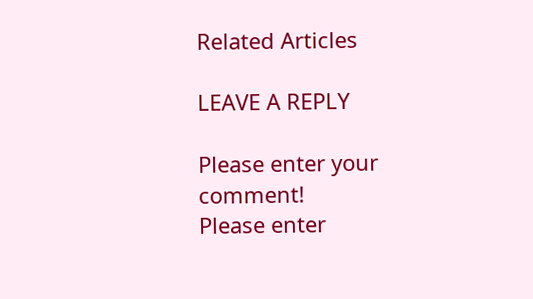Related Articles

LEAVE A REPLY

Please enter your comment!
Please enter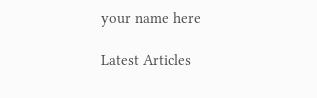your name here

Latest Articles